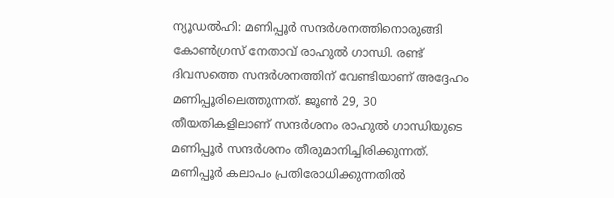ന്യൂഡൽഹി: മണിപ്പൂർ സന്ദർശനത്തിനൊരുങ്ങി കോൺഗ്രസ് നേതാവ് രാഹുൽ ഗാന്ധി. രണ്ട് ദിവസത്തെ സന്ദർശനത്തിന് വേണ്ടിയാണ് അദ്ദേഹം മണിപ്പൂരിലെത്തുന്നത്. ജൂൺ 29, 30 തീയതികളിലാണ് സന്ദർശനം രാഹുൽ ഗാന്ധിയുടെ മണിപ്പൂർ സന്ദർശനം തീരുമാനിച്ചിരിക്കുന്നത്. മണിപ്പൂർ കലാപം പ്രതിരോധിക്കുന്നതിൽ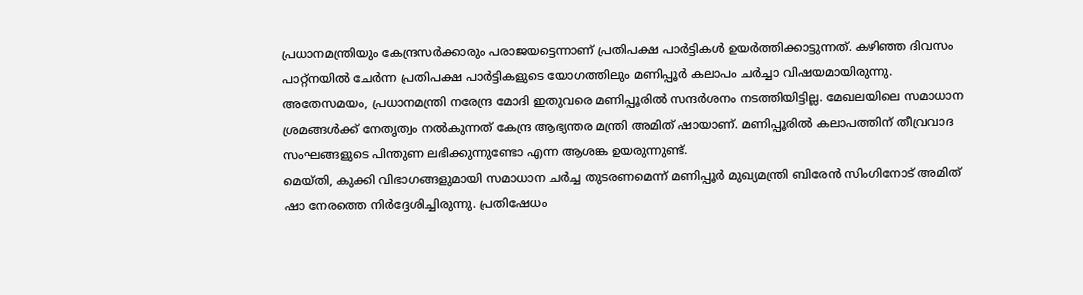പ്രധാനമന്ത്രിയും കേന്ദ്രസർക്കാരും പരാജയട്ടെന്നാണ് പ്രതിപക്ഷ പാർട്ടികൾ ഉയർത്തിക്കാട്ടുന്നത്. കഴിഞ്ഞ ദിവസം പാറ്റ്നയിൽ ചേർന്ന പ്രതിപക്ഷ പാർട്ടികളുടെ യോഗത്തിലും മണിപ്പൂർ കലാപം ചർച്ചാ വിഷയമായിരുന്നു.
അതേസമയം, പ്രധാനമന്ത്രി നരേന്ദ്ര മോദി ഇതുവരെ മണിപ്പൂരിൽ സന്ദർശനം നടത്തിയിട്ടില്ല. മേഖലയിലെ സമാധാന ശ്രമങ്ങൾക്ക് നേതൃത്വം നൽകുന്നത് കേന്ദ്ര ആഭ്യന്തര മന്ത്രി അമിത് ഷായാണ്. മണിപ്പൂരിൽ കലാപത്തിന് തീവ്രവാദ സംഘങ്ങളുടെ പിന്തുണ ലഭിക്കുന്നുണ്ടോ എന്ന ആശങ്ക ഉയരുന്നുണ്ട്.
മെയ്തി, കുക്കി വിഭാഗങ്ങളുമായി സമാധാന ചർച്ച തുടരണമെന്ന് മണിപ്പൂർ മുഖ്യമന്ത്രി ബിരേൻ സിംഗിനോട് അമിത് ഷാ നേരത്തെ നിർദ്ദേശിച്ചിരുന്നു. പ്രതിഷേധം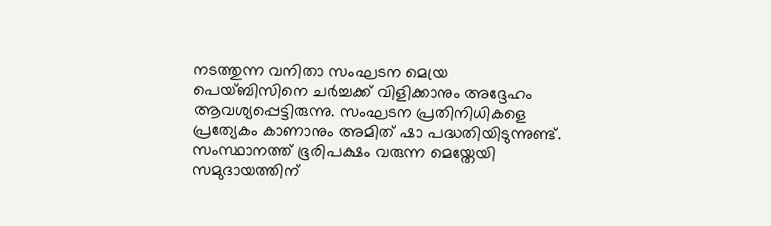നടത്തുന്ന വനിതാ സംഘടന മെയ്ര പെയ്ബിസിനെ ചർച്ചക്ക് വിളിക്കാനും അദ്ദേഹം ആവശ്യപ്പെട്ടിരുന്നു. സംഘടന പ്രതിനിധികളെ പ്രത്യേകം കാണാനും അമിത് ഷാ പദ്ധതിയിടുന്നുണ്ട്.
സംസ്ഥാനത്ത് ഭൂരിപക്ഷം വരുന്ന മെയ്തേയി സമുദായത്തിന്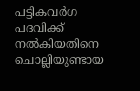പട്ടികവർഗ പദവിക്ക് നൽകിയതിനെ ചൊല്ലിയുണ്ടായ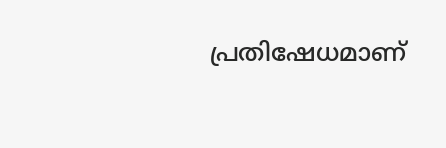പ്രതിഷേധമാണ്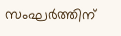സംഘർത്തിന്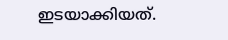ഇടയാക്കിയത്.